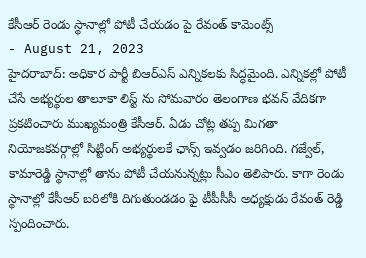కేసీఆర్ రెండు స్థానాల్లో పోటీ చేయడం పై రేవంత్ కామెంట్స్
- August 21, 2023
హైదరాబాద్: అధికార పార్టీ బిఆర్ఎస్ ఎన్నికలకు సిద్ధమైంది. ఎన్నికల్లో పోటీ చేసే అభ్యర్థుల తాలూకా లిస్ట్ ను సోమవారం తెలంగాణ భవన్ వేదికగా ప్రకటించారు ముఖ్యమంత్రి కేసీఆర్. ఏడు చోట్ల తప్ప మిగతా నియోజకవర్గాల్లో సిట్టింగ్ అభ్యర్థులకే ఛాన్స్ ఇవ్వడం జరిగింది. గజ్వేల్, కామారెడ్డి స్థానాల్లో తాను పోటీ చేయనున్నట్లు సీఎం తెలిపారు. కాగా రెండు స్థానాల్లో కేసీఆర్ బరిలోకి దిగుతుండడం ఫై టీపీసీసీ అధ్యక్షుడు రేవంత్ రెడ్డి స్పందించారు.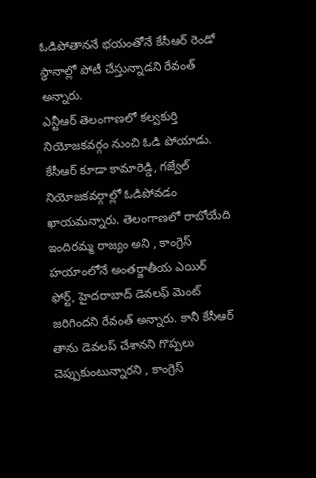ఓడిపోతాననే భయంతోనే కేసీఆర్ రెండో స్థానాల్లో పోటీ చేస్తున్నాడని రేవంత్ అన్నారు.
ఎన్టీఆర్ తెలంగాణలో కల్వకుర్తి నియోజకవర్గం నుంచి ఓడి పోయాడు. కేసీఆర్ కూడా కామారెడ్డి, గజ్వేల్ నియోజకవర్గాల్లో ఓడిపోవడం ఖాయమన్నారు. తెలంగాణలో రాబోయేది ఇందిరమ్మ రాజ్యం అని , కాంగ్రెస్ హయాంలోనే అంతర్జాతీయ ఎయిర్ ఫోర్ట్, హైదరాబాద్ డెవలఫ్ మెంట్ జరిగిందని రేవంత్ అన్నారు. కానీ కేసీఆర్ తాను డెవలప్ చేశానని గొప్పలు చెప్పుకుంటున్నారని , కాంగ్రెస్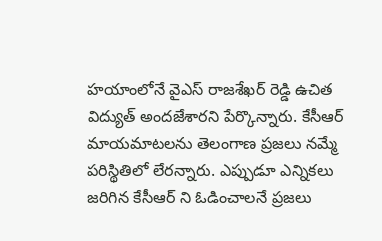హయాంలోనే వైఎస్ రాజశేఖర్ రెడ్డి ఉచిత విద్యుత్ అందజేశారని పేర్కొన్నారు. కేసీఆర్ మాయమాటలను తెలంగాణ ప్రజలు నమ్మే పరిస్థితిలో లేరన్నారు. ఎప్పుడూ ఎన్నికలు జరిగిన కేసీఆర్ ని ఓడించాలనే ప్రజలు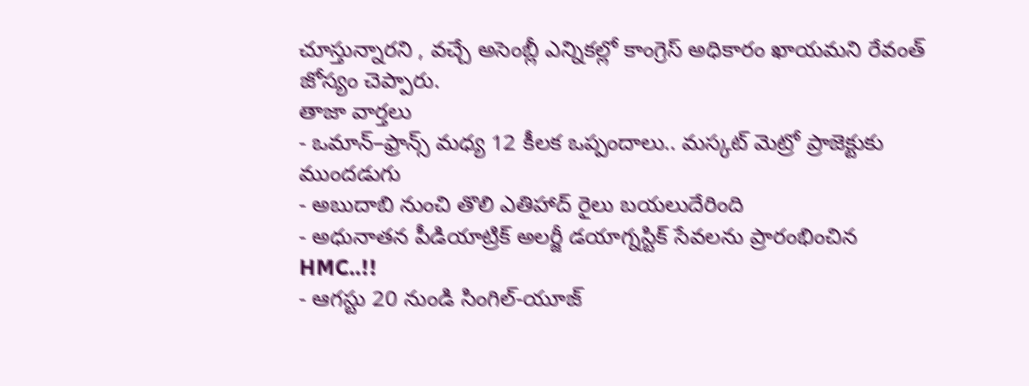చూస్తున్నారని , వచ్చే అసెంబ్లీ ఎన్నికల్లో కాంగ్రెస్ అధికారం ఖాయమని రేవంత్ జోస్యం చెప్పారు.
తాజా వార్తలు
- ఒమాన్–ఫ్రాన్స్ మధ్య 12 కీలక ఒప్పందాలు.. మస్కట్ మెట్రో ప్రాజెక్టుకు ముందడుగు
- అబుదాబి నుంచి తొలి ఎతిహాద్ రైలు బయలుదేరింది
- అధునాతన పీడియాట్రిక్ అలర్జీ డయాగ్నస్టిక్ సేవలను ప్రారంభించిన HMC..!!
- ఆగస్టు 20 నుండి సింగిల్-యూజ్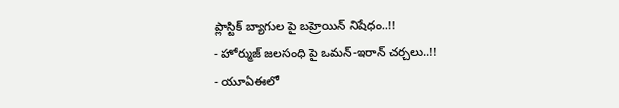ప్లాస్టిక్ బ్యాగుల పై బహ్రెయిన్ నిషేధం..!!
- హోర్ముజ్ జలసంధి పై ఒమన్-ఇరాన్ చర్చలు..!!
- యూఏఈలో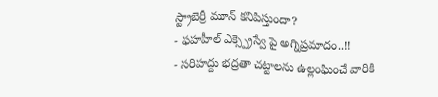స్ట్రాబెర్రీ మూన్ కనిపిస్తుందా?
- ఫహహీల్ ఎక్స్ప్రెస్వే పై అగ్నిప్రమాదం..!!
- సరిహద్దు భద్రతా చట్టాలను ఉల్లంఘించే వారికి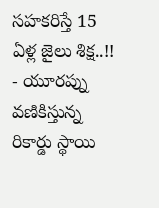సహకరిస్తే 15 ఏళ్ల జైలు శిక్ష..!!
- యూరప్ను వణికిస్తున్న రికార్డు స్థాయి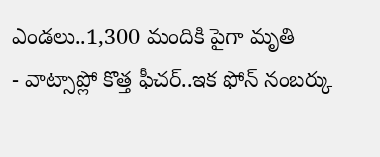ఎండలు..1,300 మందికి పైగా మృతి
- వాట్సాప్లో కొత్త ఫీచర్..ఇక ఫోన్ నంబర్కు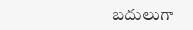బదులుగా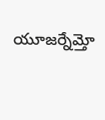యూజర్నేమ్తో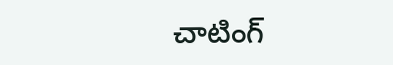చాటింగ్